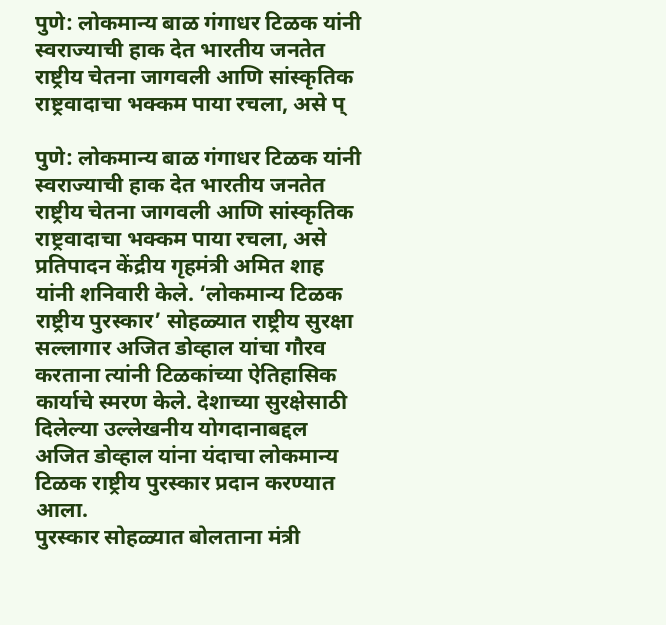पुणे: लोकमान्य बाळ गंगाधर टिळक यांनी स्वराज्याची हाक देत भारतीय जनतेत राष्ट्रीय चेतना जागवली आणि सांस्कृतिक राष्ट्रवादाचा भक्कम पाया रचला, असे प्

पुणे: लोकमान्य बाळ गंगाधर टिळक यांनी स्वराज्याची हाक देत भारतीय जनतेत राष्ट्रीय चेतना जागवली आणि सांस्कृतिक राष्ट्रवादाचा भक्कम पाया रचला, असे प्रतिपादन केंद्रीय गृहमंत्री अमित शाह यांनी शनिवारी केले. ‘लोकमान्य टिळक राष्ट्रीय पुरस्कार’ सोहळ्यात राष्ट्रीय सुरक्षा सल्लागार अजित डोव्हाल यांचा गौरव करताना त्यांनी टिळकांच्या ऐतिहासिक कार्याचे स्मरण केले. देशाच्या सुरक्षेसाठी दिलेल्या उल्लेखनीय योगदानाबद्दल अजित डोव्हाल यांना यंदाचा लोकमान्य टिळक राष्ट्रीय पुरस्कार प्रदान करण्यात आला.
पुरस्कार सोहळ्यात बोलताना मंत्री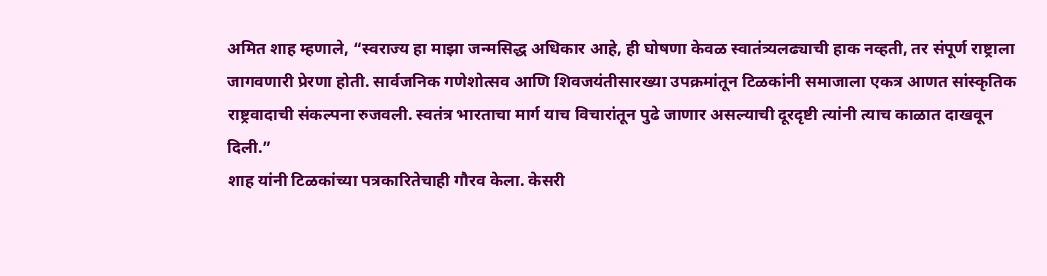अमित शाह म्हणाले, “स्वराज्य हा माझा जन्मसिद्ध अधिकार आहे, ही घोषणा केवळ स्वातंत्र्यलढ्याची हाक नव्हती, तर संपूर्ण राष्ट्राला जागवणारी प्रेरणा होती. सार्वजनिक गणेशोत्सव आणि शिवजयंतीसारख्या उपक्रमांतून टिळकांनी समाजाला एकत्र आणत सांस्कृतिक राष्ट्रवादाची संकल्पना रुजवली. स्वतंत्र भारताचा मार्ग याच विचारांतून पुढे जाणार असल्याची दूरदृष्टी त्यांनी त्याच काळात दाखवून दिली.”
शाह यांनी टिळकांच्या पत्रकारितेचाही गौरव केला. केसरी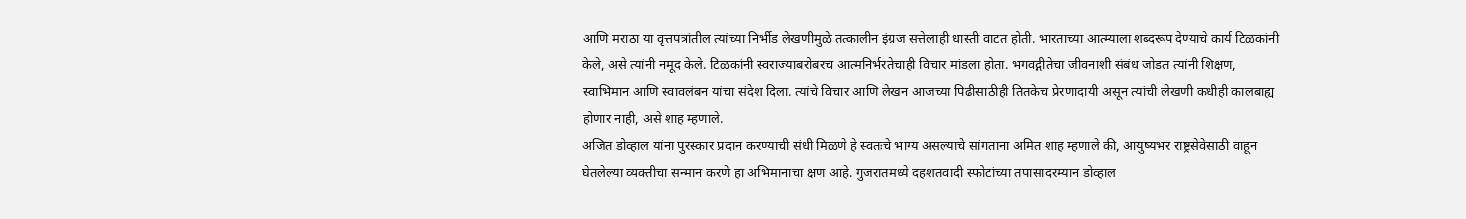आणि मराठा या वृत्तपत्रांतील त्यांच्या निर्भीड लेखणीमुळे तत्कालीन इंग्रज सत्तेलाही धास्ती वाटत होती. भारताच्या आत्म्याला शब्दरूप देण्याचे कार्य टिळकांनी केले, असे त्यांनी नमूद केले. टिळकांनी स्वराज्याबरोबरच आत्मनिर्भरतेचाही विचार मांडला होता. भगवद्गीतेचा जीवनाशी संबंध जोडत त्यांनी शिक्षण, स्वाभिमान आणि स्वावलंबन यांचा संदेश दिला. त्यांचे विचार आणि लेखन आजच्या पिढीसाठीही तितकेच प्रेरणादायी असून त्यांची लेखणी कधीही कालबाह्य होणार नाही, असे शाह म्हणाले.
अजित डोव्हाल यांना पुरस्कार प्रदान करण्याची संधी मिळणे हे स्वतःचे भाग्य असल्याचे सांगताना अमित शाह म्हणाले की, आयुष्यभर राष्ट्रसेवेसाठी वाहून घेतलेल्या व्यक्तीचा सन्मान करणे हा अभिमानाचा क्षण आहे. गुजरातमध्ये दहशतवादी स्फोटांच्या तपासादरम्यान डोव्हाल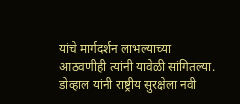यांचे मार्गदर्शन लाभल्याच्या आठवणीही त्यांनी यावेळी सांगितल्या.
डोव्हाल यांनी राष्ट्रीय सुरक्षेला नवी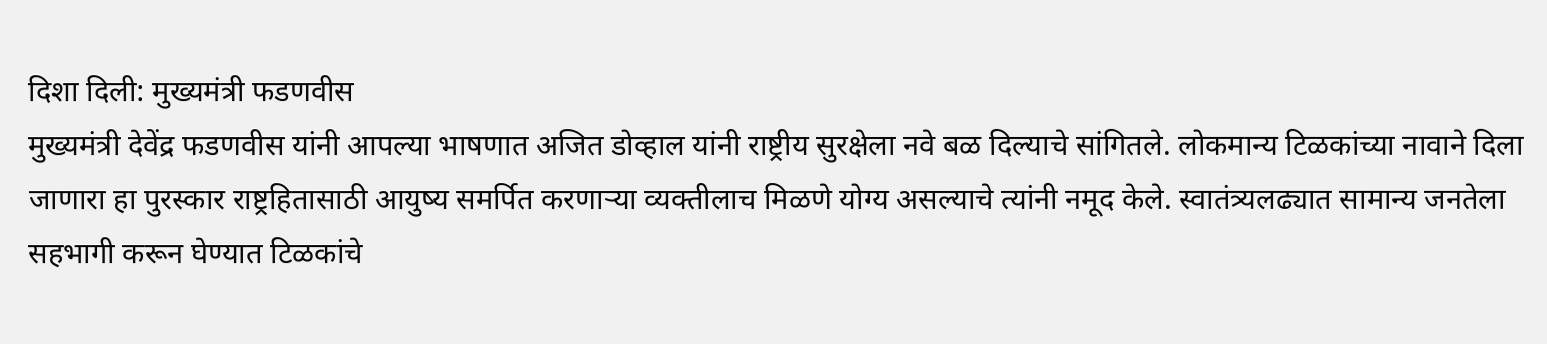दिशा दिली: मुख्यमंत्री फडणवीस
मुख्यमंत्री देवेंद्र फडणवीस यांनी आपल्या भाषणात अजित डोव्हाल यांनी राष्ट्रीय सुरक्षेला नवे बळ दिल्याचे सांगितले. लोकमान्य टिळकांच्या नावाने दिला जाणारा हा पुरस्कार राष्ट्रहितासाठी आयुष्य समर्पित करणाऱ्या व्यक्तीलाच मिळणे योग्य असल्याचे त्यांनी नमूद केले. स्वातंत्र्यलढ्यात सामान्य जनतेला सहभागी करून घेण्यात टिळकांचे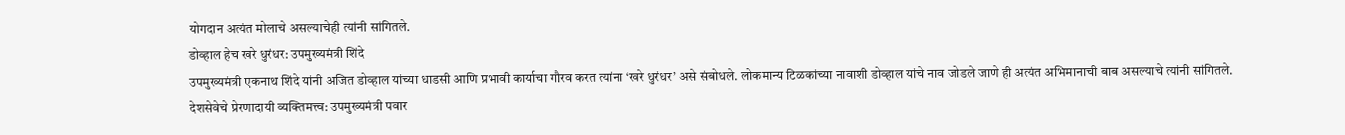योगदान अत्यंत मोलाचे असल्याचेही त्यांनी सांगितले.
डोव्हाल हेच खरे धुरंधर: उपमुख्यमंत्री शिंदे
उपमुख्यमंत्री एकनाथ शिंदे यांनी अजित डोव्हाल यांच्या धाडसी आणि प्रभावी कार्याचा गौरव करत त्यांना ‘खरे धुरंधर’ असे संबोधले. लोकमान्य टिळकांच्या नावाशी डोव्हाल यांचे नाव जोडले जाणे ही अत्यंत अभिमानाची बाब असल्याचे त्यांनी सांगितले.
देशसेवेचे प्रेरणादायी व्यक्तिमत्त्व: उपमुख्यमंत्री पवार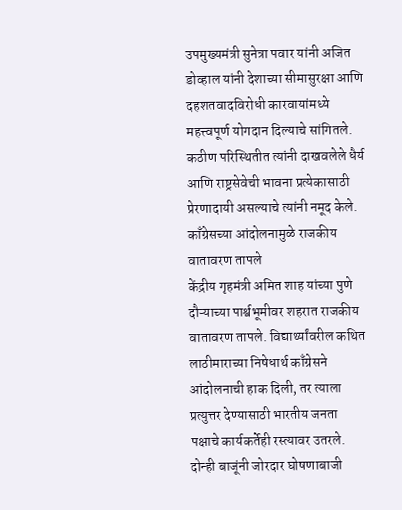उपमुख्यमंत्री सुनेत्रा पवार यांनी अजित डोव्हाल यांनी देशाच्या सीमासुरक्षा आणि दहशतवादविरोधी कारवायांमध्ये महत्त्वपूर्ण योगदान दिल्याचे सांगितले. कठीण परिस्थितीत त्यांनी दाखवलेले धैर्य आणि राष्ट्रसेवेची भावना प्रत्येकासाठी प्रेरणादायी असल्याचे त्यांनी नमूद केले.
काँग्रेसच्या आंदोलनामुळे राजकीय वातावरण तापले
केंद्रीय गृहमंत्री अमित शाह यांच्या पुणे दौऱ्याच्या पार्श्वभूमीवर शहरात राजकीय वातावरण तापले. विद्यार्थ्यांवरील कथित लाठीमाराच्या निषेधार्थ काँग्रेसने आंदोलनाची हाक दिली, तर त्याला प्रत्युत्तर देण्यासाठी भारतीय जनता पक्षाचे कार्यकर्तेही रस्त्यावर उतरले. दोन्ही बाजूंनी जोरदार घोषणाबाजी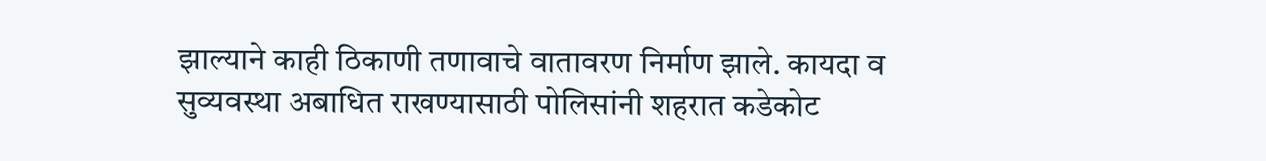झाल्याने काही ठिकाणी तणावाचे वातावरण निर्माण झाले. कायदा व सुव्यवस्था अबाधित राखण्यासाठी पोलिसांनी शहरात कडेकोट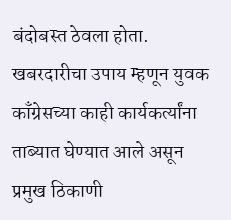बंदोबस्त ठेवला होता. खबरदारीचा उपाय म्हणून युवक काँग्रेसच्या काही कार्यकर्त्यांना ताब्यात घेण्यात आले असून प्रमुख ठिकाणी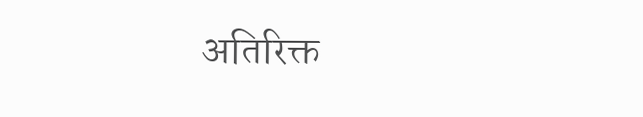अतिरिक्त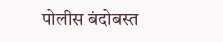पोलीस बंदोबस्त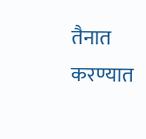तैनात करण्यात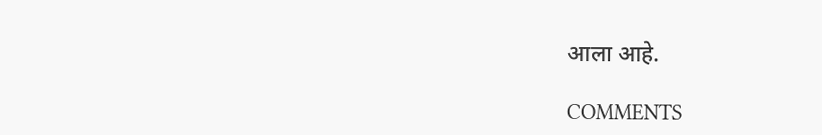आला आहे.

COMMENTS